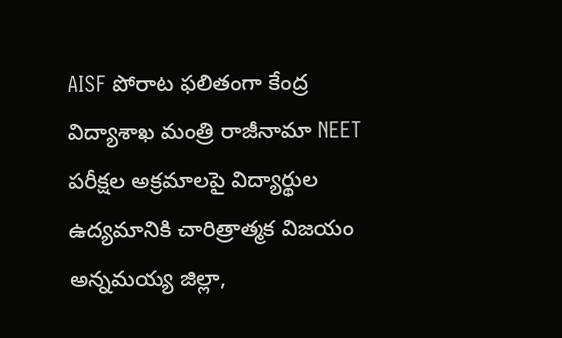AISF పోరాట ఫలితంగా కేంద్ర విద్యాశాఖ మంత్రి రాజీనామా NEET పరీక్షల అక్రమాలపై విద్యార్థుల ఉద్యమానికి చారిత్రాత్మక విజయం
అన్నమయ్య జిల్లా,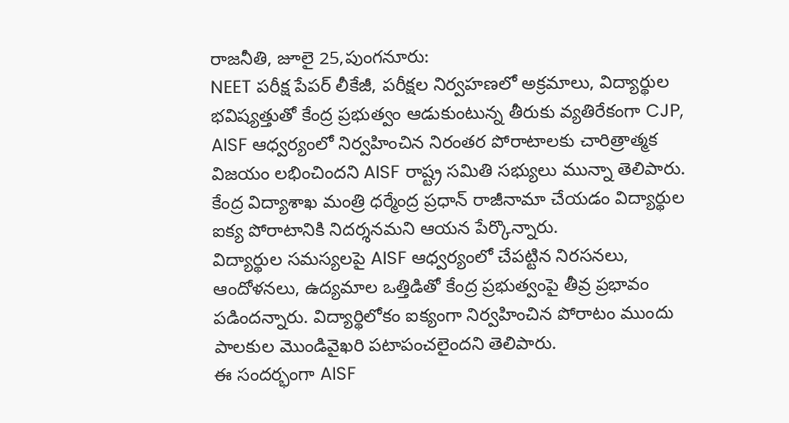రాజనీతి, జూలై 25,పుంగనూరు:
NEET పరీక్ష పేపర్ లీకేజీ, పరీక్షల నిర్వహణలో అక్రమాలు, విద్యార్థుల భవిష్యత్తుతో కేంద్ర ప్రభుత్వం ఆడుకుంటున్న తీరుకు వ్యతిరేకంగా CJP, AISF ఆధ్వర్యంలో నిర్వహించిన నిరంతర పోరాటాలకు చారిత్రాత్మక విజయం లభించిందని AISF రాష్ట్ర సమితి సభ్యులు మున్నా తెలిపారు.
కేంద్ర విద్యాశాఖ మంత్రి ధర్మేంద్ర ప్రధాన్ రాజీనామా చేయడం విద్యార్థుల ఐక్య పోరాటానికి నిదర్శనమని ఆయన పేర్కొన్నారు.
విద్యార్థుల సమస్యలపై AISF ఆధ్వర్యంలో చేపట్టిన నిరసనలు, ఆందోళనలు, ఉద్యమాల ఒత్తిడితో కేంద్ర ప్రభుత్వంపై తీవ్ర ప్రభావం పడిందన్నారు. విద్యార్థిలోకం ఐక్యంగా నిర్వహించిన పోరాటం ముందు పాలకుల మొండివైఖరి పటాపంచలైందని తెలిపారు.
ఈ సందర్భంగా AISF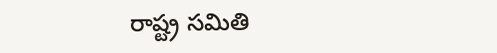రాష్ట్ర సమితి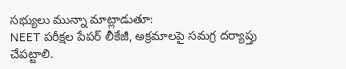సభ్యులు మున్నా మాట్లాడుతూ:
NEET పరీక్షల పేపర్ లీకేజీ, అక్రమాలపై సమగ్ర దర్యాప్తు చేపట్టాలి.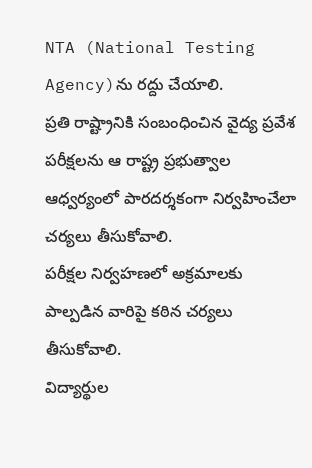NTA (National Testing Agency)ను రద్దు చేయాలి.
ప్రతి రాష్ట్రానికి సంబంధించిన వైద్య ప్రవేశ పరీక్షలను ఆ రాష్ట్ర ప్రభుత్వాల ఆధ్వర్యంలో పారదర్శకంగా నిర్వహించేలా చర్యలు తీసుకోవాలి.
పరీక్షల నిర్వహణలో అక్రమాలకు పాల్పడిన వారిపై కఠిన చర్యలు తీసుకోవాలి.
విద్యార్థుల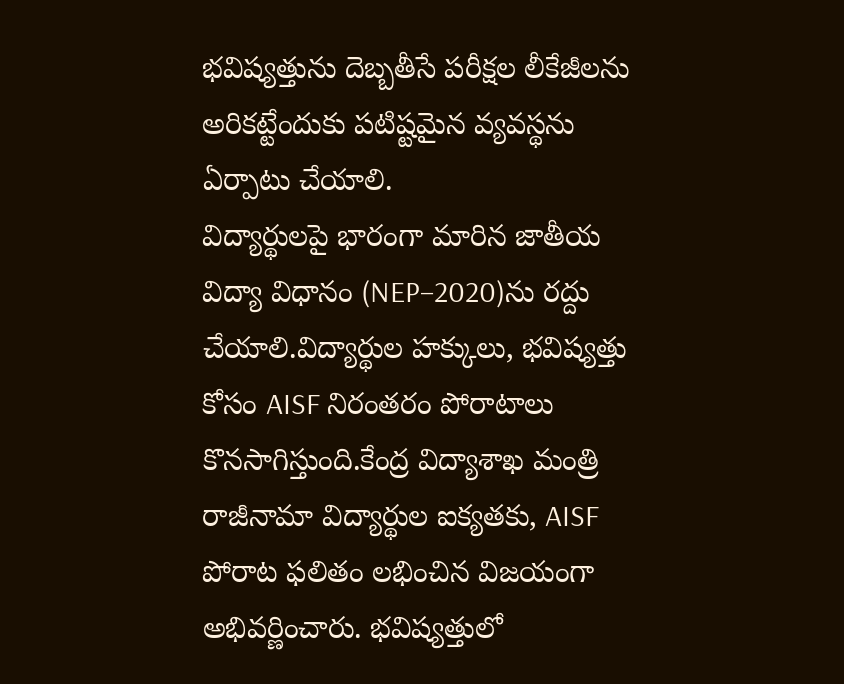భవిష్యత్తును దెబ్బతీసే పరీక్షల లీకేజీలను అరికట్టేందుకు పటిష్టమైన వ్యవస్థను ఏర్పాటు చేయాలి.
విద్యార్థులపై భారంగా మారిన జాతీయ విద్యా విధానం (NEP–2020)ను రద్దు చేయాలి.విద్యార్థుల హక్కులు, భవిష్యత్తు కోసం AISF నిరంతరం పోరాటాలు కొనసాగిస్తుంది.కేంద్ర విద్యాశాఖ మంత్రి రాజీనామా విద్యార్థుల ఐక్యతకు, AISF పోరాట ఫలితం లభించిన విజయంగా అభివర్ణించారు. భవిష్యత్తులో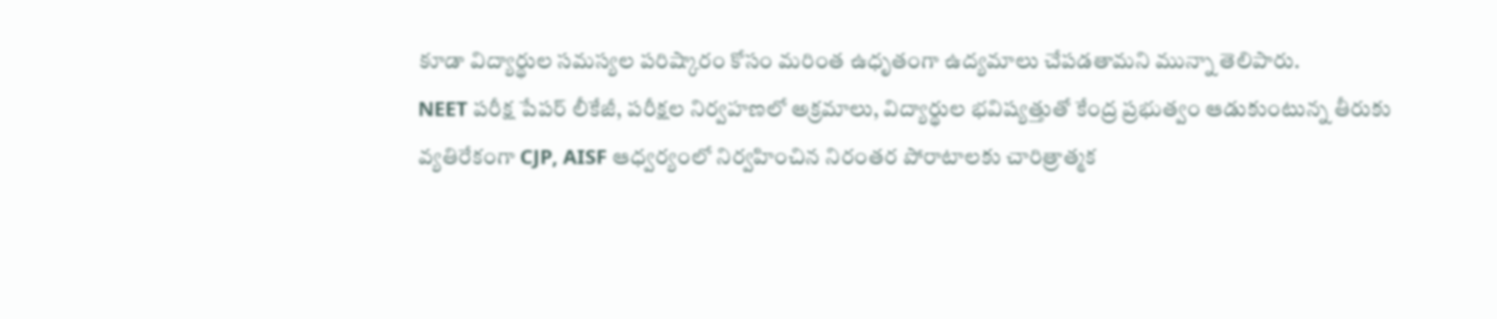కూడా విద్యార్థుల సమస్యల పరిష్కారం కోసం మరింత ఉధృతంగా ఉద్యమాలు చేపడతామని మున్నా తెలిపారు.
NEET పరీక్ష పేపర్ లీకేజీ, పరీక్షల నిర్వహణలో అక్రమాలు, విద్యార్థుల భవిష్యత్తుతో కేంద్ర ప్రభుత్వం ఆడుకుంటున్న తీరుకు వ్యతిరేకంగా CJP, AISF ఆధ్వర్యంలో నిర్వహించిన నిరంతర పోరాటాలకు చారిత్రాత్మక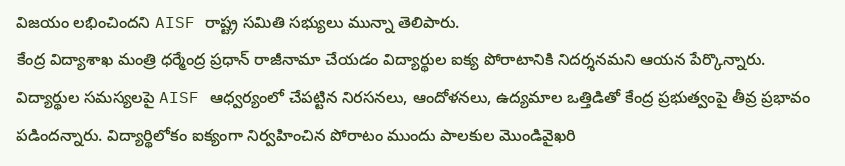విజయం లభించిందని AISF రాష్ట్ర సమితి సభ్యులు మున్నా తెలిపారు.
కేంద్ర విద్యాశాఖ మంత్రి ధర్మేంద్ర ప్రధాన్ రాజీనామా చేయడం విద్యార్థుల ఐక్య పోరాటానికి నిదర్శనమని ఆయన పేర్కొన్నారు.
విద్యార్థుల సమస్యలపై AISF ఆధ్వర్యంలో చేపట్టిన నిరసనలు, ఆందోళనలు, ఉద్యమాల ఒత్తిడితో కేంద్ర ప్రభుత్వంపై తీవ్ర ప్రభావం పడిందన్నారు. విద్యార్థిలోకం ఐక్యంగా నిర్వహించిన పోరాటం ముందు పాలకుల మొండివైఖరి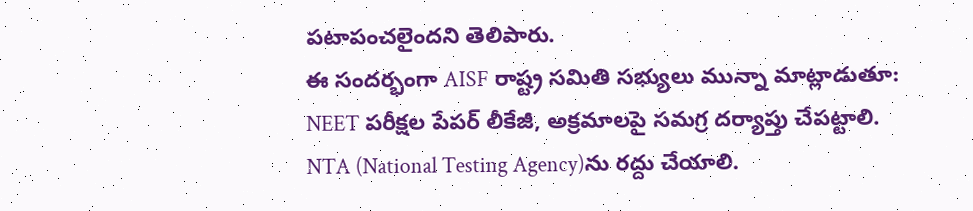పటాపంచలైందని తెలిపారు.
ఈ సందర్భంగా AISF రాష్ట్ర సమితి సభ్యులు మున్నా మాట్లాడుతూ:
NEET పరీక్షల పేపర్ లీకేజీ, అక్రమాలపై సమగ్ర దర్యాప్తు చేపట్టాలి.
NTA (National Testing Agency)ను రద్దు చేయాలి.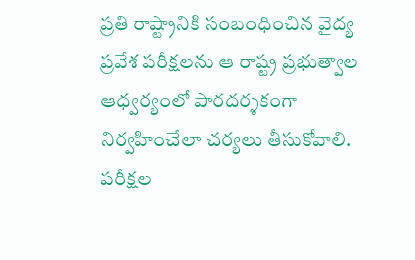ప్రతి రాష్ట్రానికి సంబంధించిన వైద్య ప్రవేశ పరీక్షలను ఆ రాష్ట్ర ప్రభుత్వాల ఆధ్వర్యంలో పారదర్శకంగా నిర్వహించేలా చర్యలు తీసుకోవాలి.
పరీక్షల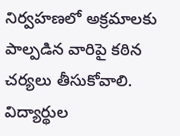నిర్వహణలో అక్రమాలకు పాల్పడిన వారిపై కఠిన చర్యలు తీసుకోవాలి.
విద్యార్థుల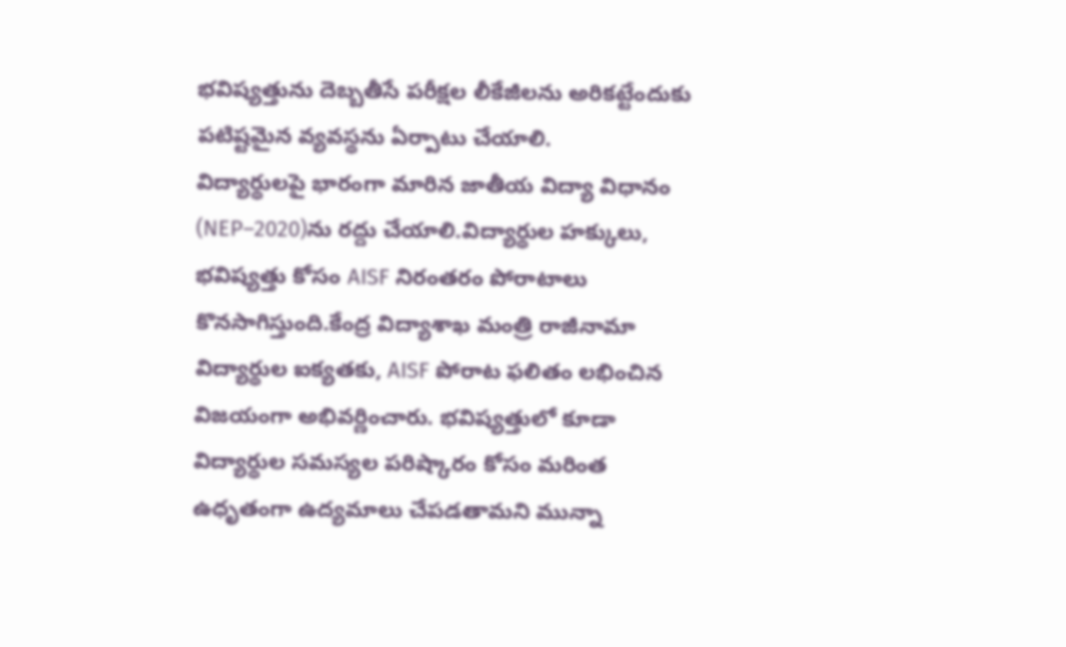భవిష్యత్తును దెబ్బతీసే పరీక్షల లీకేజీలను అరికట్టేందుకు పటిష్టమైన వ్యవస్థను ఏర్పాటు చేయాలి.
విద్యార్థులపై భారంగా మారిన జాతీయ విద్యా విధానం (NEP–2020)ను రద్దు చేయాలి.విద్యార్థుల హక్కులు, భవిష్యత్తు కోసం AISF నిరంతరం పోరాటాలు కొనసాగిస్తుంది.కేంద్ర విద్యాశాఖ మంత్రి రాజీనామా విద్యార్థుల ఐక్యతకు, AISF పోరాట ఫలితం లభించిన విజయంగా అభివర్ణించారు. భవిష్యత్తులో కూడా విద్యార్థుల సమస్యల పరిష్కారం కోసం మరింత ఉధృతంగా ఉద్యమాలు చేపడతామని మున్నా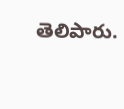తెలిపారు.